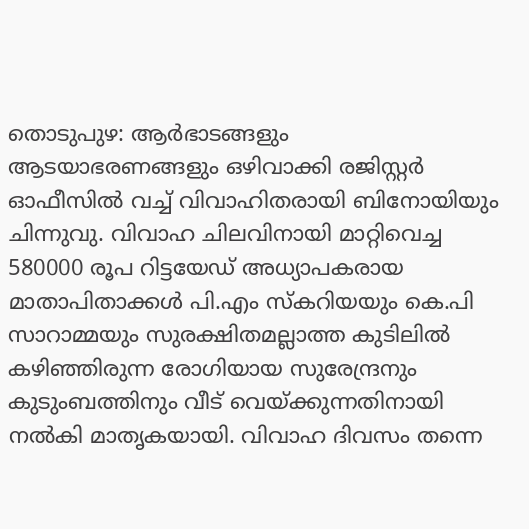തൊടുപുഴ: ആർഭാടങ്ങളും ആടയാഭരണങ്ങളും ഒഴിവാക്കി രജിസ്റ്റർ ഓഫീസിൽ വച്ച് വിവാഹിതരായി ബിനോയിയും ചിന്നുവു. വിവാഹ ചിലവിനായി മാറ്റിവെച്ച 580000 രൂപ റിട്ടയേഡ് അധ്യാപകരായ മാതാപിതാക്കൾ പി.എം സ്കറിയയും കെ.പി സാറാമ്മയും സുരക്ഷിതമല്ലാത്ത കുടിലിൽ കഴിഞ്ഞിരുന്ന രോഗിയായ സുരേന്ദ്രനും കുടുംബത്തിനും വീട് വെയ്ക്കുന്നതിനായി നൽകി മാതൃകയായി. വിവാഹ ദിവസം തന്നെ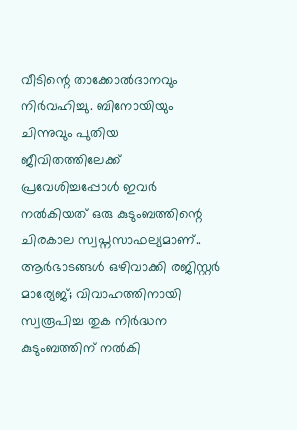വീടിന്റെ താക്കോൽദാനവും നിർവഹിച്ചു. ബിനോയിയും ചിന്നുവും പുതിയ ജീവിതത്തിലേക്ക് പ്രവേശിച്ചപ്പോൾ ഇവർ നൽകിയത് ഒരു കുടുംബത്തിന്റെ ചിരകാല സ്വപ്നസാഫല്യമാണ്..
ആർഭാടങ്ങൾ ഒഴിവാക്കി രജിസ്റ്റർ മാര്യേജ്; വിവാഹത്തിനായി സ്വരൂപിച്ച തുക നിർദ്ധന കുടുംബത്തിന് നൽകി